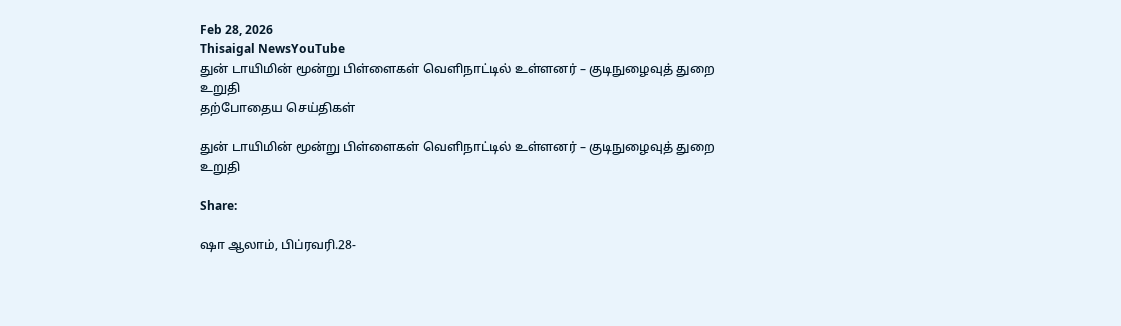Feb 28, 2026
Thisaigal NewsYouTube
துன் டாயிமின் மூன்று பிள்ளைகள் வெளிநாட்டில் உள்ளனர் – குடிநுழைவுத் துறை உறுதி
தற்போதைய செய்திகள்

துன் டாயிமின் மூன்று பிள்ளைகள் வெளிநாட்டில் உள்ளனர் – குடிநுழைவுத் துறை உறுதி

Share:

ஷா ஆலாம், பிப்ரவரி.28-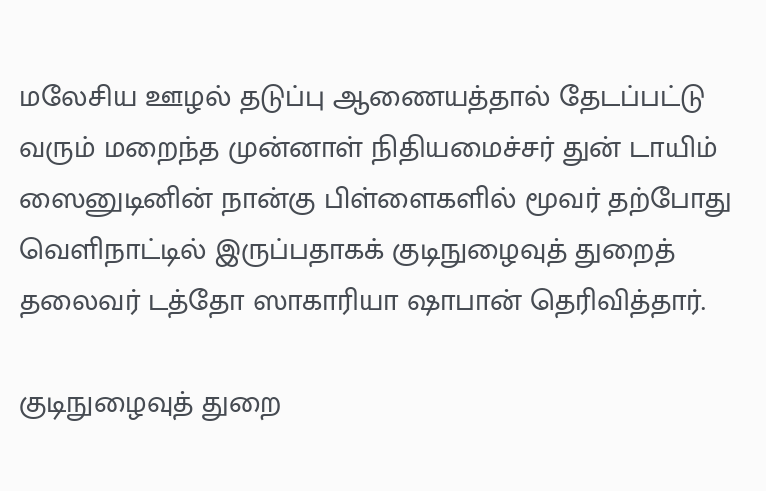மலேசிய ஊழல் தடுப்பு ஆணையத்தால் தேடப்பட்டு வரும் மறைந்த முன்னாள் நிதியமைச்சர் துன் டாயிம் ஸைனுடினின் நான்கு பிள்ளைகளில் மூவர் தற்போது வெளிநாட்டில் இருப்பதாகக் குடிநுழைவுத் துறைத் தலைவர் டத்தோ ஸாகாரியா ஷாபான் தெரிவித்தார்.

குடிநுழைவுத் துறை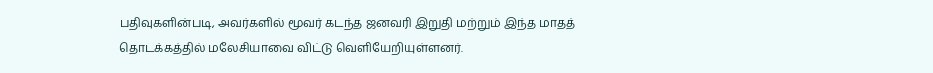பதிவுகளின்படி, அவர்களில் மூவர் கடந்த ஜனவரி இறுதி மற்றும் இந்த மாதத் தொடக்கத்தில் மலேசியாவை விட்டு வெளியேறியுள்ளனர்.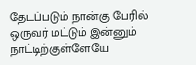தேடப்படும் நான்கு பேரில் ஒருவர் மட்டும் இன்னும் நாட்டிற்குள்ளேயே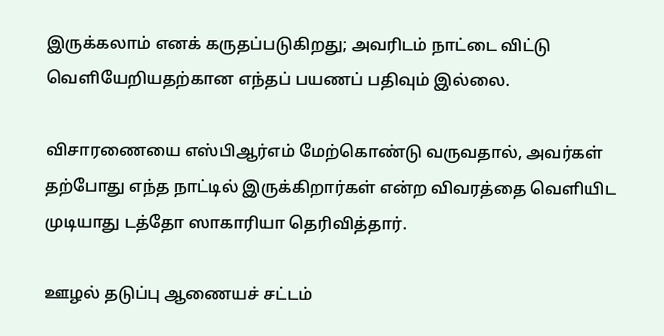இருக்கலாம் எனக் கருதப்படுகிறது; அவரிடம் நாட்டை விட்டு வெளியேறியதற்கான எந்தப் பயணப் பதிவும் இல்லை.

விசாரணையை எஸ்பிஆர்எம் மேற்கொண்டு வருவதால், அவர்கள் தற்போது எந்த நாட்டில் இருக்கிறார்கள் என்ற விவரத்தை வெளியிட முடியாது டத்தோ ஸாகாரியா தெரிவித்தார்.

ஊழல் தடுப்பு ஆணையச் சட்டம்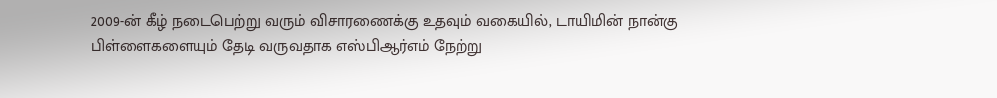2009-ன் கீழ் நடைபெற்று வரும் விசாரணைக்கு உதவும் வகையில், டாயிமின் நான்கு பிள்ளைகளையும் தேடி வருவதாக எஸ்பிஆர்எம் நேற்று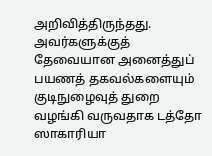அறிவித்திருந்தது. அவர்களுக்குத் தேவையான அனைத்துப் பயணத் தகவல்களையும் குடிநுழைவுத் துறை வழங்கி வருவதாக டத்தோ ஸாகாரியா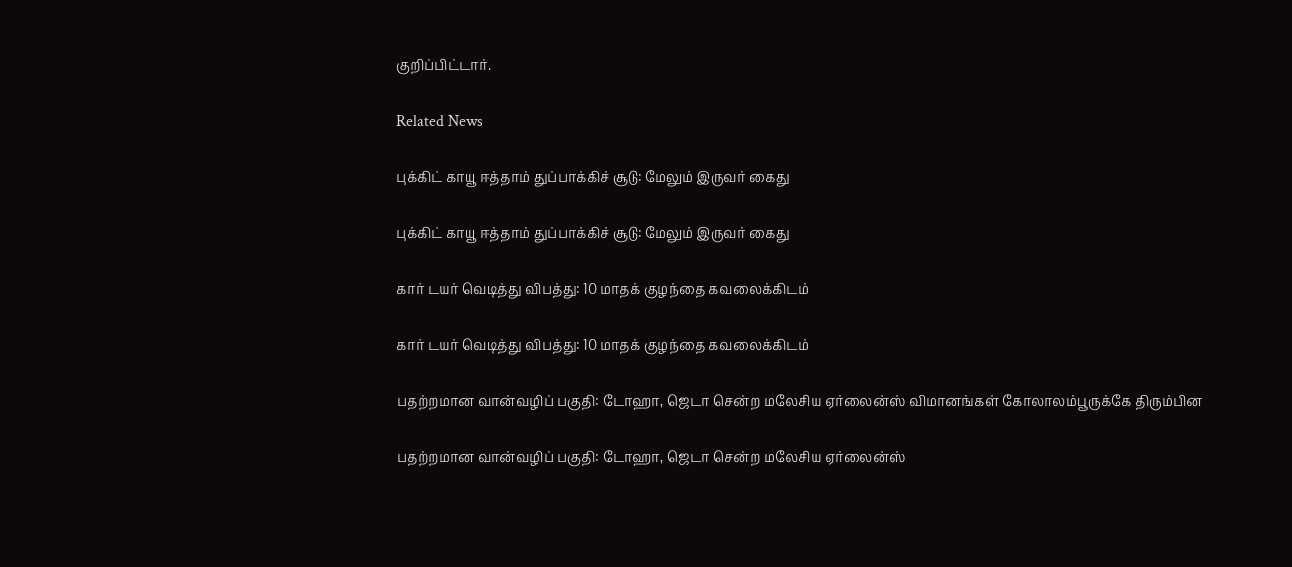குறிப்பிட்டார்.

Related News

புக்கிட் காயூ ஈத்தாம் துப்பாக்கிச் சூடு: மேலும் இருவர் கைது

புக்கிட் காயூ ஈத்தாம் துப்பாக்கிச் சூடு: மேலும் இருவர் கைது

கார் டயர் வெடித்து விபத்து: 10 மாதக் குழந்தை கவலைக்கிடம்

கார் டயர் வெடித்து விபத்து: 10 மாதக் குழந்தை கவலைக்கிடம்

பதற்றமான வான்வழிப் பகுதி: டோஹா, ஜெடா சென்ற மலேசிய ஏர்லைன்ஸ் விமானங்கள் கோலாலம்பூருக்கே திரும்பின

பதற்றமான வான்வழிப் பகுதி: டோஹா, ஜெடா சென்ற மலேசிய ஏர்லைன்ஸ்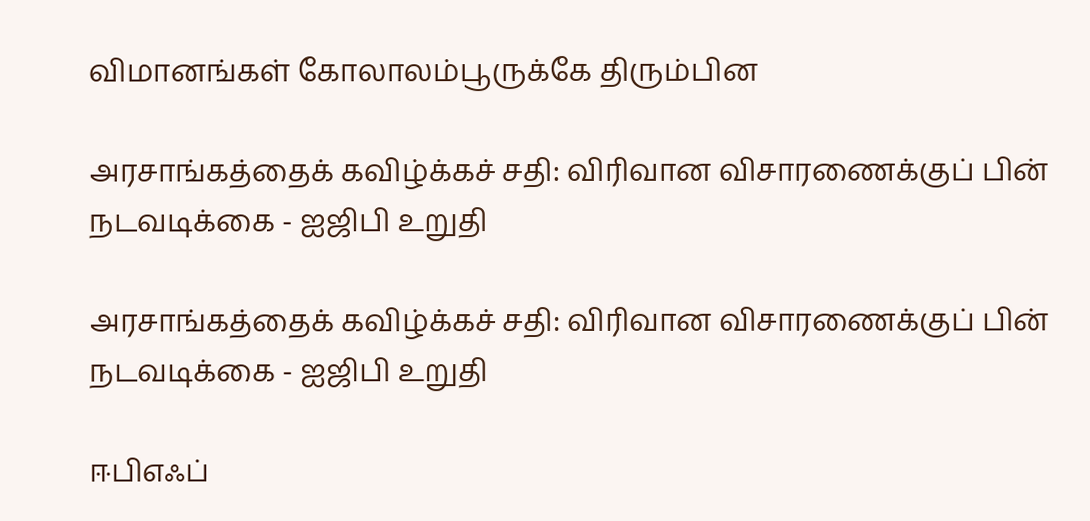விமானங்கள் கோலாலம்பூருக்கே திரும்பின

அரசாங்கத்தைக் கவிழ்க்கச் சதி: விரிவான விசாரணைக்குப் பின் நடவடிக்கை - ஐஜிபி உறுதி

அரசாங்கத்தைக் கவிழ்க்கச் சதி: விரிவான விசாரணைக்குப் பின் நடவடிக்கை - ஐஜிபி உறுதி

ஈபிஎஃப்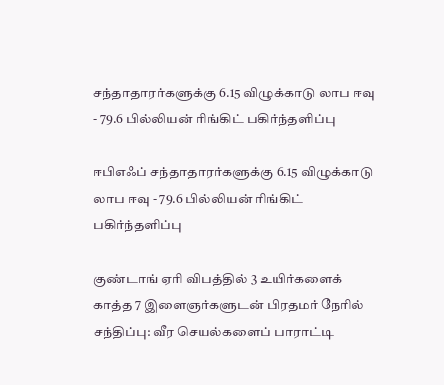சந்தாதாரர்களுக்கு 6.15 விழுக்காடு லாப ஈவு - 79.6 பில்லியன் ரிங்கிட் பகிர்ந்தளிப்பு

ஈபிஎஃப் சந்தாதாரர்களுக்கு 6.15 விழுக்காடு லாப ஈவு - 79.6 பில்லியன் ரிங்கிட் பகிர்ந்தளிப்பு

குண்டாங் ஏரி விபத்தில் 3 உயிர்களைக் காத்த 7 இளைஞர்களுடன் பிரதமர் நேரில் சந்திப்பு: வீர செயல்களைப் பாராட்டி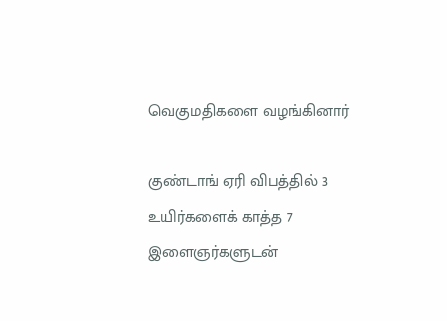வெகுமதிகளை வழங்கினார்

குண்டாங் ஏரி விபத்தில் 3 உயிர்களைக் காத்த 7 இளைஞர்களுடன்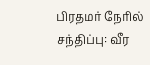பிரதமர் நேரில் சந்திப்பு: வீர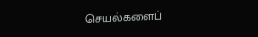செயல்களைப்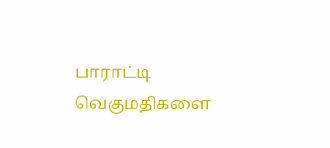பாராட்டி வெகுமதிகளை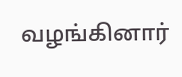வழங்கினார்